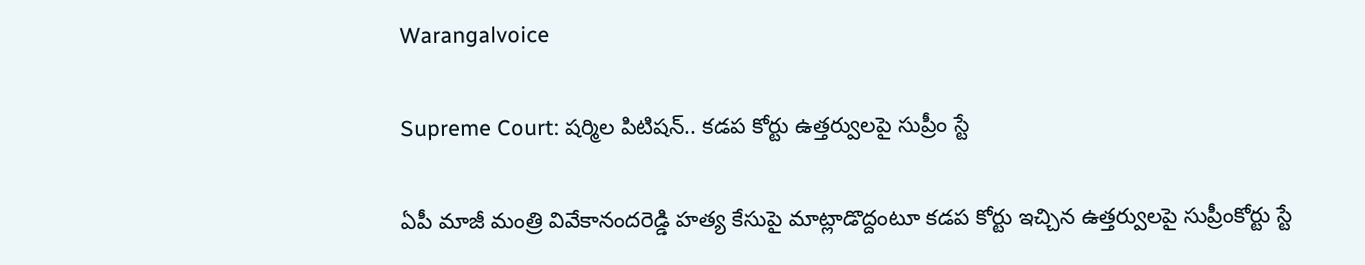Warangalvoice

Supreme Court: షర్మిల పిటిషన్.. కడప కోర్టు ఉత్తర్వులపై సుప్రీం స్టే

ఏపీ మాజీ మంత్రి వివేకానందరెడ్డి హత్య కేసుపై మాట్లాడొద్దంటూ కడప కోర్టు ఇచ్చిన ఉత్తర్వులపై సుప్రీంకోర్టు స్టే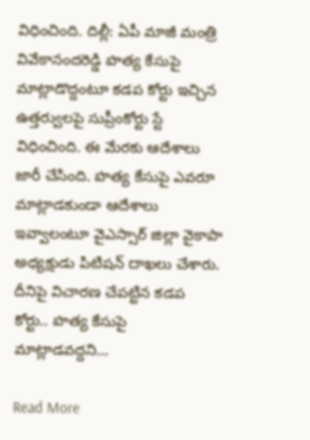విధించింది. దిల్లీ: ఏపీ మాజీ మంత్రి వివేకానందరెడ్డి హత్య కేసుపై మాట్లాడొద్దంటూ కడప కోర్టు ఇచ్చిన ఉత్తర్వులపై సుప్రీంకోర్టు స్టే విధించింది. ఈ మేరకు ఆదేశాలు జారీ చేసింది. హత్య కేసుపై ఎవరూ మాట్లాడకుండా ఆదేశాలు ఇవ్వాలంటూ వైఎస్సార్ జిల్లా వైకాపా అధ్యక్షుడు పిటిషన్ దాఖలు చేశారు. దీనిపై విచారణ చేపట్టిన కడప కోర్టు.. హత్య కేసుపై మాట్లాడవద్దని…

Read More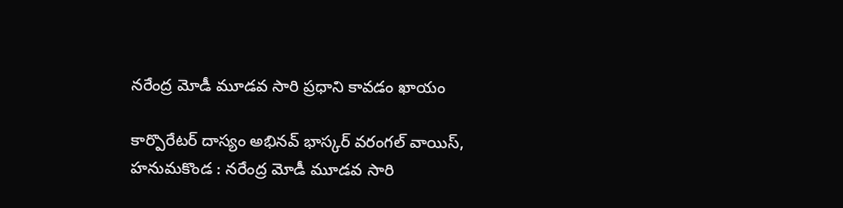నరేంద్ర మోడీ మూడవ సారి ప్రధాని కావడం ఖాయం

కార్పొరేటర్ దాస్యం అభినవ్ భాస్కర్ వరంగల్ వాయిస్, హనుమకొండ : నరేంద్ర మోడీ మూడవ సారి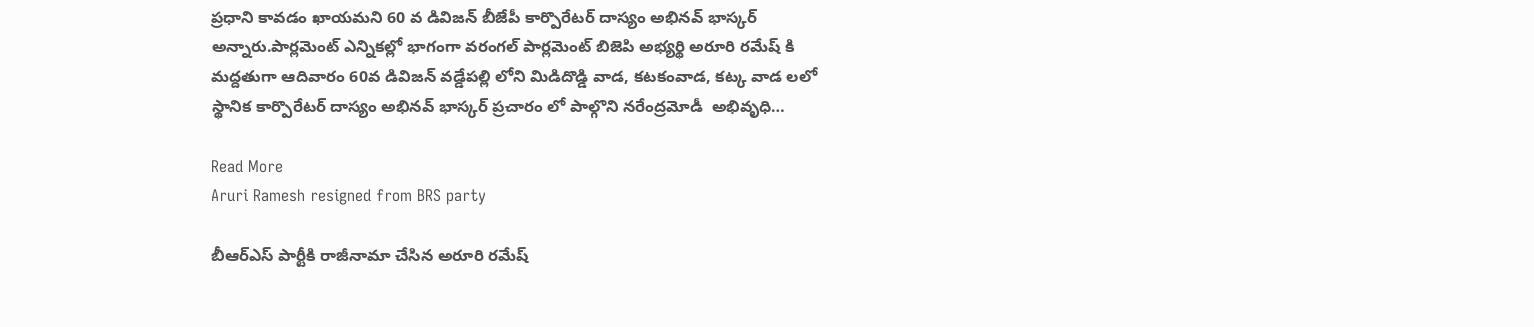ప్రధాని కావడం ఖాయమని 60 వ డివిజన్ బీజేపీ కార్పొరేటర్ దాస్యం అభినవ్ భాస్కర్ అన్నారు.పార్లమెంట్ ఎన్నికల్లో భాగంగా వరంగల్ పార్లమెంట్ బిజెపి అభ్యర్థి అరూరి రమేష్ కి మద్దతుగా ఆదివారం 60వ డివిజన్ వడ్డేపల్లి లోని మిడిదొడ్డి వాడ, కటకంవాడ, కట్క వాడ లలో స్థానిక కార్పొరేటర్ దాస్యం అభినవ్ భాస్కర్ ప్రచారం లో పాల్గొని నరేంద్రమోడీ  అభివృధి…

Read More
Aruri Ramesh resigned from BRS party

బీఆర్ఎస్ పార్టీకి రాజీనామా చేసిన అరూరి రమేష్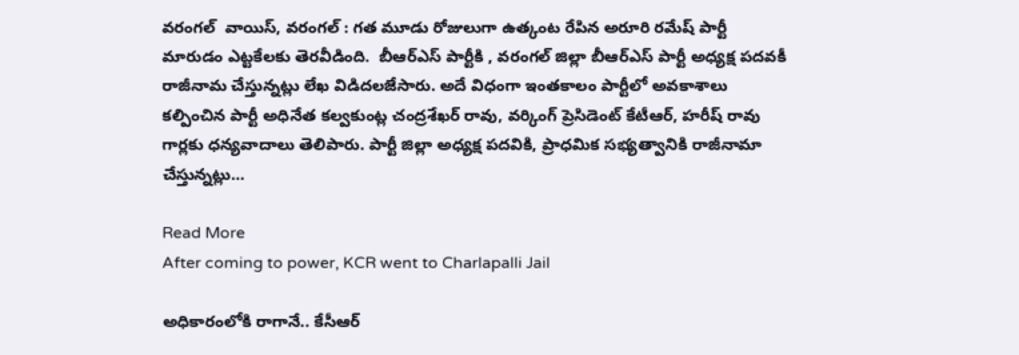వరంగల్  వాయిస్, వరంగల్ : గత మూడు రోజులుగా ఉత్కంట రేపిన అరూరి రమేష్ పార్టీ మారుడం ఎట్టకేలకు తెరవీడింది.  బీఆర్ఎస్ పార్టీకి , వరంగల్ జిల్లా బీఆర్ఎస్ పార్టీ అధ్యక్ష పదవకీ రాజీనామ చేస్తున్నట్లు లేఖ విడిదలజేసారు. అదే విధంగా ఇంతకాలం పార్టీలో అవకాశాలు కల్పించిన పార్టీ అధినేత కల్వకుంట్ల చంద్రశేఖర్ రావు, వర్కింగ్ ప్రెసిడెంట్ కేటీఆర్, హరీష్ రావు గార్లకు ధన్యవాదాలు తెలిపారు. పార్టీ జిల్లా అధ్యక్ష పదవికి, ప్రాధమిక సభ్యత్వానికి రాజీనామా చేస్తున్నట్లు…

Read More
After coming to power, KCR went to Charlapalli Jail

అధికారంలోకి రాగానే.. కేసీఆర్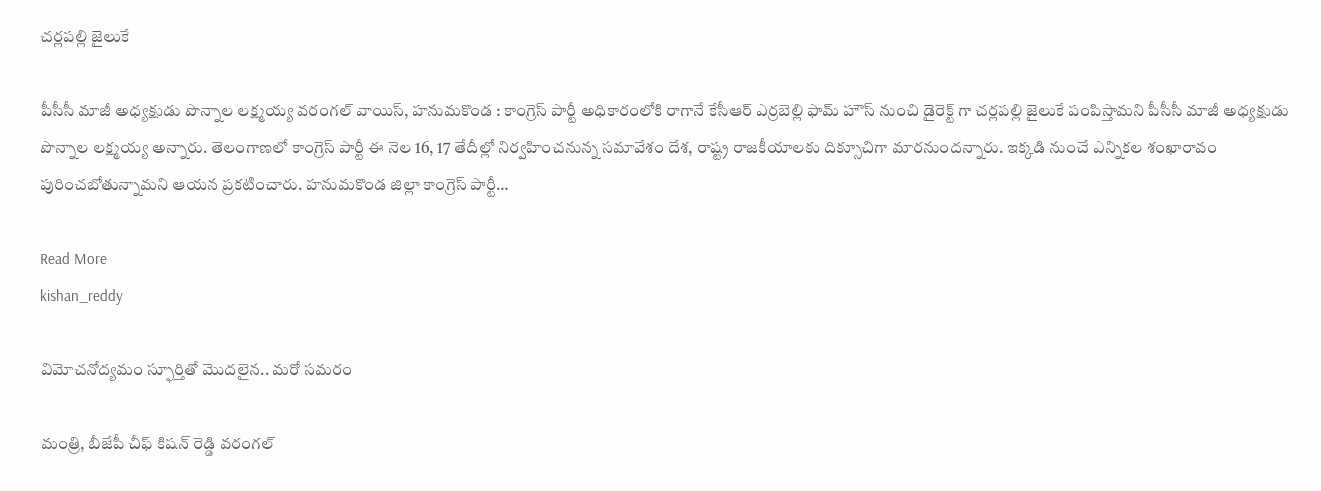చర్లపల్లి జైలుకే

పీసీసీ మాజీ అధ్యక్షుడు పొన్నాల లక్ష్మయ్య వరంగల్ వాయిస్, హనుమకొండ : కాంగ్రెస్ పార్టీ అధికారంలోకి రాగానే కేసీఆర్ ఎర్రబెల్లి ఫామ్ హౌస్ నుంచి డైరెక్ట్ గా చర్లపల్లి జైలుకే పంపిస్తామని పీసీసీ మాజీ అధ్యక్షుడు పొన్నాల లక్ష్మయ్య అన్నారు. తెలంగాణలో కాంగ్రెస్ పార్టీ ఈ నెల 16, 17 తేదీల్లో నిర్వహించనున్న సమావేశం దేశ, రాష్ట్ర రాజకీయాలకు దిక్సూచిగా మారనుందన్నారు. ఇక్కడి నుంచే ఎన్నికల శంఖారావం పురించబోతున్నామని ఆయన ప్రకటించారు. హనుమకొండ జిల్లా కాంగ్రెస్ పార్టీ…

Read More
kishan_reddy

విమోచనోద్యమం స్ఫూర్తితో మొదలైన.. మరో సమరం

మంత్రి, బీజేపీ చీఫ్ కిషన్ రెడ్డి వరంగల్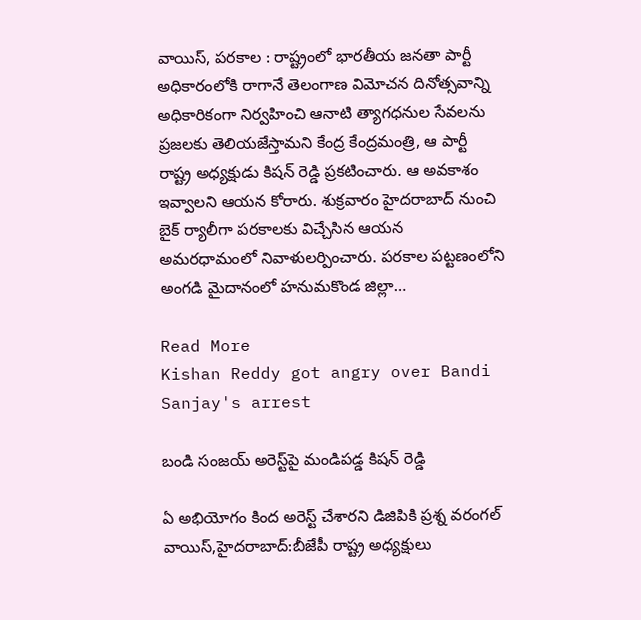వాయిస్, పరకాల : రాష్ట్రంలో భారతీయ జనతా పార్టీ అధికారంలోకి రాగానే తెలంగాణ విమోచన దినోత్సవాన్ని అధికారికంగా నిర్వహించి ఆనాటి త్యాగధనుల సేవలను ప్రజలకు తెలియజేస్తామని కేంద్ర కేంద్రమంత్రి, ఆ పార్టీ రాష్ట్ర అధ్యక్షుడు కిషన్ రెడ్డి ప్రకటించారు. ఆ అవకాశం ఇవ్వాలని ఆయన కోరారు. శుక్రవారం హైదరాబాద్ నుంచి బైక్ ర్యాలీగా పరకాలకు విచ్చేసిన ఆయన అమరధామంలో నివాళులర్పించారు. పరకాల పట్టణంలోని అంగడి మైదానంలో హనుమకొండ జిల్లా…

Read More
Kishan Reddy got angry over Bandi Sanjay's arrest

బండి సంజయ్‌ అరెస్ట్‌పై మండిపడ్డ కిషన్‌ రెడ్డి

ఏ అభియోగం కింద అరెస్ట్‌ చేశారని డిజిపికి ప్రశ్న వరంగల్ వాయిస్,హైదరాబాద్‌:బీజేపీ రాష్ట్ర అధ్యక్షులు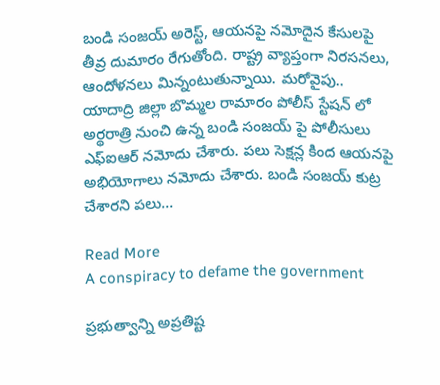బండి సంజయ్‌ అరెస్ట్‌, ఆయనపై నమోదైన కేసులపై తీవ్ర దుమారం రేగుతోంది. రాష్ట్ర వ్యాప్తంగా నిరసనలు, ఆందోళనలు మిన్నంటుతున్నాయి. మరోవైపు.. యాదాద్రి జిల్లా బొమ్మల రామారం పోలీస్‌ స్టేషన్‌ లో అర్థరాత్రి నుంచి ఉన్న బండి సంజయ్‌ పై పోలీసులు ఎఫ్‌ఐఆర్‌ నమోదు చేశారు. పలు సెక్షన్ల కింద ఆయనపై అభియోగాలు నమోదు చేశారు. బండి సంజయ్‌ కుట్ర చేశారని పలు…

Read More
A conspiracy to defame the government

ప్రభుత్వాన్ని అప్రతిష్ట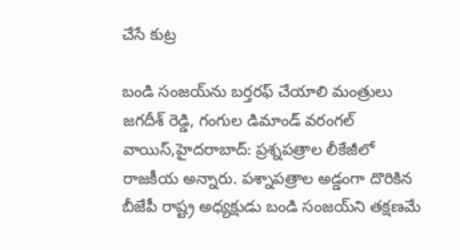చేసే కుట్ర

బండి సంజయ్‌ను బర్తరఫ్‌ చేయాలి మంత్రులు జగదీశ్‌ రెడ్డి, గంగుల డిమాండ్‌ వరంగల్ వాయిస్,హైదరాబాద్‌: ప్రశ్నపత్రాల లీకేజీలో రాజకీయ అన్నారు. పశ్నాపత్రాల అడ్డంగా దొరికిన బీజేపీ రాష్ట్ర అధ్యక్షుడు బండి సంజయ్‌ని తక్షణమే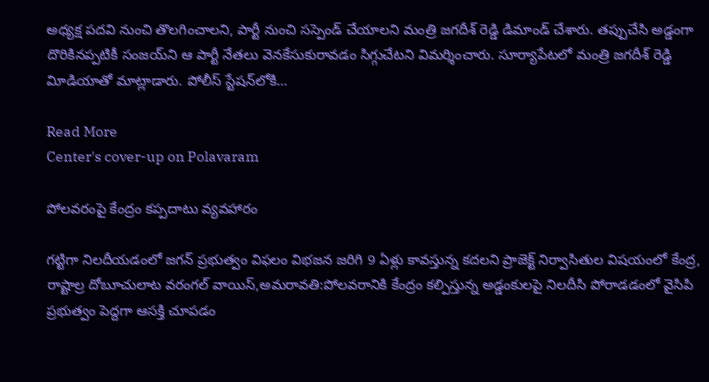అధ్యక్ష పదవి నుంచి తొలగించాలని, పార్టీ నుంచి సస్పెండ్‌ చేయాలని మంత్రి జగదీశ్‌ రెడ్డి డిమాండ్‌ చేశారు. తప్పుచేసి అడ్డంగా దొరికినప్పటికీ సంజయ్‌ని ఆ పార్టీ నేతలు వెనకేసుకురావడం సిగ్గుచేటని విమర్శించారు. సూర్యాపేటలో మంత్రి జగదీశ్‌ రెడ్డి విూడియాతో మాట్లాడారు. పోలీస్‌ స్టేషన్‌లోకి…

Read More
Center's cover-up on Polavaram

పోలవరంపై కేంద్రం కప్పదాటు వ్యవహారం

గట్టిగా నిలదీయడంలో జగన్‌ ప్రభుత్వం విఫలం విభజన జరిగి 9 ఏళ్లు కావస్తున్న కదలని ప్రాజెక్ట్‌ నిర్వాసితుల విషయంలో కేంద్ర, రాష్టాల్ర దోబూచులాట వరంగల్ వాయిస్,అమరావతి:పోలవరానికి కేంద్రం కల్పిస్తున్న అడ్డంకులపై నిలదీసి పోరాడడంలో వైసిపి ప్రభుత్వం పెద్దగా ఆసక్తి చూపడం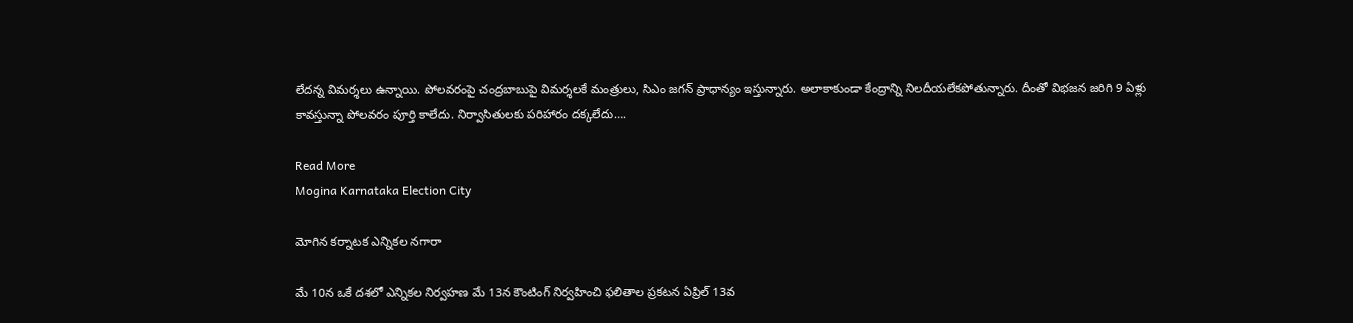లేదన్న విమర్శలు ఉన్నాయి. పోలవరంపై చంద్రబాబుపై విమర్శలకే మంత్రులు, సిఎం జగన్‌ ప్రాధాన్యం ఇస్తున్నారు. అలాకాకుండా కేంద్రాన్ని నిలదీయలేకపోతున్నారు. దీంతో విభజన జరిగి 9 ఏళ్లు కావస్తున్నా పోలవరం పూర్తి కాలేదు. నిర్వాసితులకు పరిహారం దక్కలేదు….

Read More
Mogina Karnataka Election City

మోగిన కర్నాటక ఎన్నికల నగారా

మే 10న ఒకే దశలో ఎన్నికల నిర్వహణ మే 13న కౌంటింగ్‌ నిర్వహించి ఫలితాల ప్రకటన ఏప్రిల్‌ 13వ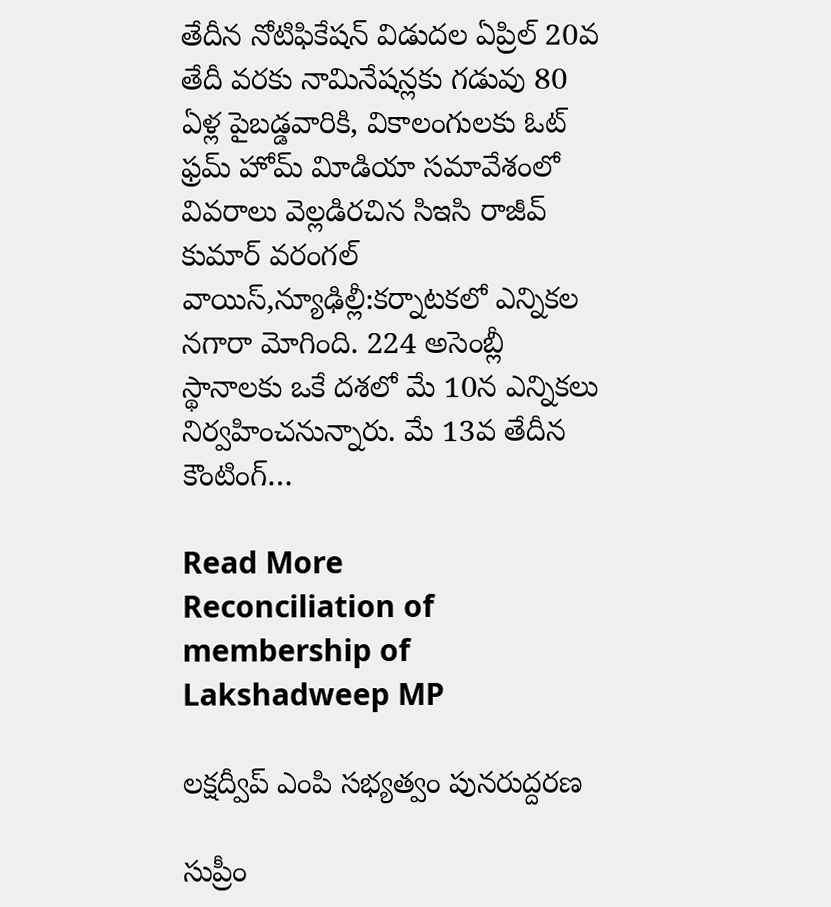తేదీన నోటిఫికేషన్‌ విడుదల ఏప్రిల్‌ 20వ తేదీ వరకు నామినేషన్లకు గడువు 80 ఏళ్ల పైబడ్డవారికి, వికాలంగులకు ఓట్‌ ఫ్రమ్‌ హోమ్‌ విూడియా సమావేశంలో వివరాలు వెల్లడిరచిన సిఇసి రాజీవ్‌ కుమార్‌ వరంగల్ వాయిస్,న్యూఢిల్లీ:కర్నాటకలో ఎన్నికల నగారా మోగింది. 224 అసెంబ్లీ స్థానాలకు ఒకే దశలో మే 10న ఎన్నికలు నిర్వహించనున్నారు. మే 13వ తేదీన కౌంటింగ్‌…

Read More
Reconciliation of membership of Lakshadweep MP

లక్షద్వీప్‌ ఎంపి సభ్యత్వం పునరుద్దరణ

సుప్రీం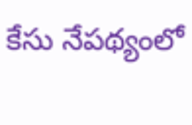కేసు నేపథ్యంలో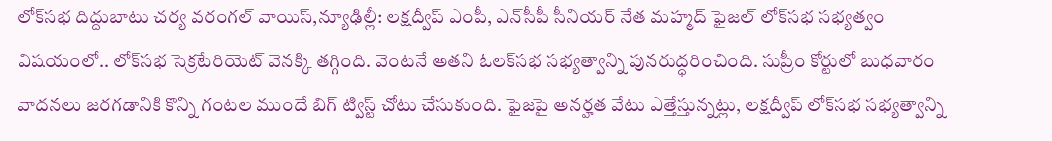లోక్‌సభ దిద్దుబాటు చర్య వరంగల్ వాయిస్,న్యూఢిల్లీ: లక్షద్వీప్‌ ఎంపీ, ఎన్‌సీపీ సీనియర్‌ నేత మహ్మద్‌ ఫైజల్‌ లోక్‌సభ సభ్యత్వం విషయంలో.. లోక్‌సభ సెక్రటేరియెట్‌ వెనక్కి తగ్గింది. వెంటనే అతని ఓలక్‌సభ సభ్యత్వాన్ని పునరుద్ధరించింది. సుప్రీం కోర్టులో బుధవారం వాదనలు జరగడానికి కొన్ని గంటల ముందే బిగ్‌ ట్విస్ట్‌ చోటు చేసుకుంది. ఫైజపై అనర్హత వేటు ఎత్తేస్తున్నట్లు, లక్షద్వీప్‌ లోక్‌సభ సభ్యత్వాన్ని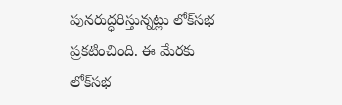పునరుద్ధరిస్తున్నట్లు లోక్‌సభ ప్రకటించింది. ఈ మేరకు లోక్‌సభ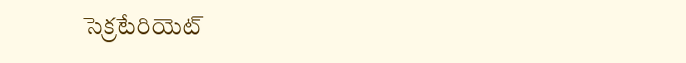సెక్రటేరియెట్‌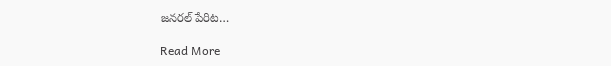జనరల్‌ పేరిట…

Read More